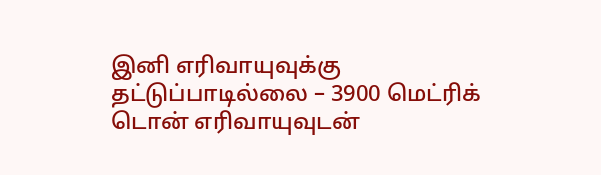இனி எரிவாயுவுக்கு தட்டுப்பாடில்லை – 3900 மெட்ரிக் டொன் எரிவாயுவுடன்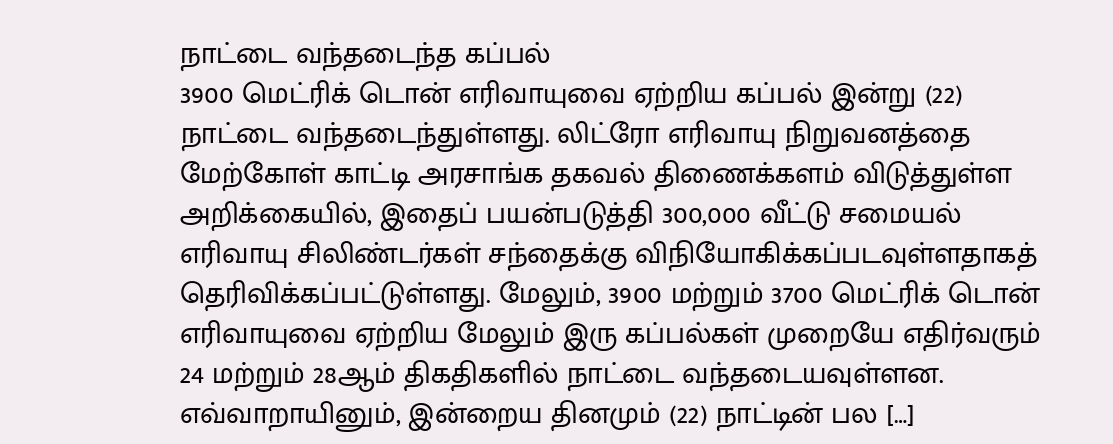நாட்டை வந்தடைந்த கப்பல்
3900 மெட்ரிக் டொன் எரிவாயுவை ஏற்றிய கப்பல் இன்று (22) நாட்டை வந்தடைந்துள்ளது. லிட்ரோ எரிவாயு நிறுவனத்தை மேற்கோள் காட்டி அரசாங்க தகவல் திணைக்களம் விடுத்துள்ள அறிக்கையில், இதைப் பயன்படுத்தி 300,000 வீட்டு சமையல் எரிவாயு சிலிண்டர்கள் சந்தைக்கு விநியோகிக்கப்படவுள்ளதாகத் தெரிவிக்கப்பட்டுள்ளது. மேலும், 3900 மற்றும் 3700 மெட்ரிக் டொன் எரிவாயுவை ஏற்றிய மேலும் இரு கப்பல்கள் முறையே எதிர்வரும் 24 மற்றும் 28ஆம் திகதிகளில் நாட்டை வந்தடையவுள்ளன. எவ்வாறாயினும், இன்றைய தினமும் (22) நாட்டின் பல […]